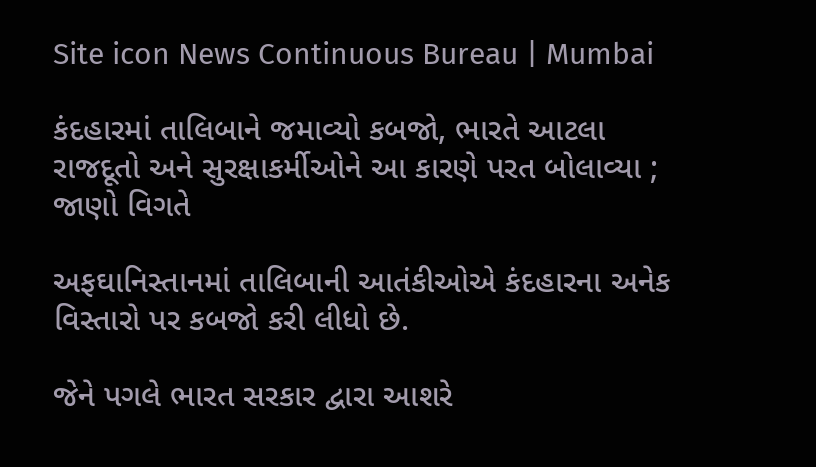Site icon News Continuous Bureau | Mumbai

કંદહારમાં તાલિબાને જમાવ્યો કબજો, ભારતે આટલા રાજદૂતો અને સુરક્ષાકર્મીઓને આ કારણે પરત બોલાવ્યા ; જાણો વિગતે

અફઘાનિસ્તાનમાં તાલિબાની આતંકીઓએ કંદહારના અનેક વિસ્તારો પર કબજો કરી લીધો છે.

જેને પગલે ભારત સરકાર દ્વારા આશરે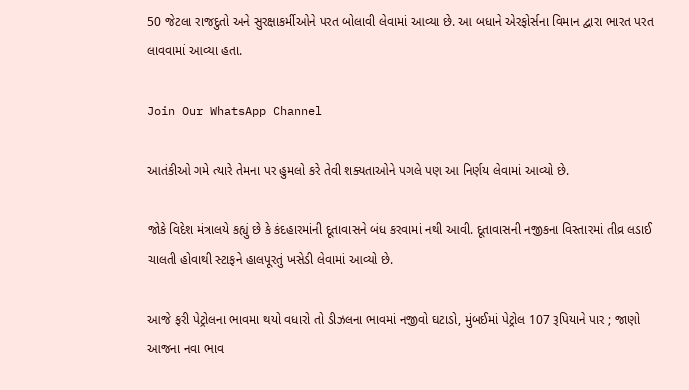50 જેટલા રાજદુતો અને સુરક્ષાકર્મીઓને પરત બોલાવી લેવામાં આવ્યા છે. આ બધાને એરફોર્સના વિમાન દ્વારા ભારત પરત લાવવામાં આવ્યા હતા.

Join Our WhatsApp Channel

આતંકીઓ ગમે ત્યારે તેમના પર હુમલો કરે તેવી શક્યતાઓને પગલે પણ આ નિર્ણય લેવામાં આવ્યો છે.

જોકે વિદેશ મંત્રાલયે કહ્યું છે કે કંદહારમાંની દૂતાવાસને બંધ કરવામાં નથી આવી. દૂતાવાસની નજીકના વિસ્તારમાં તીવ્ર લડાઈ ચાલતી હોવાથી સ્ટાફને હાલપૂરતું ખસેડી લેવામાં આવ્યો છે.

આજે ફરી પેટ્રોલના ભાવમા થયો વધારો તો ડીઝલના ભાવમાં નજીવો ઘટાડો, મુંબઈમાં પેટ્રોલ 107 રૂપિયાને પાર ; જાણો આજના નવા ભાવ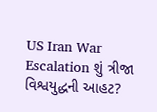US Iran War Escalation શું ત્રીજા વિશ્વયુદ્ધની આહટ?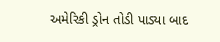અમેરિકી ડ્રોન તોડી પાડ્યા બાદ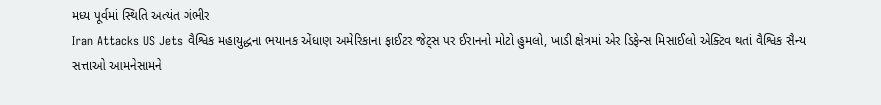મધ્ય પૂર્વમાં સ્થિતિ અત્યંત ગંભીર
Iran Attacks US Jets વૈશ્વિક મહાયુદ્ધના ભયાનક એંધાણ અમેરિકાના ફાઈટર જેટ્સ પર ઈરાનનો મોટો હુમલો, ખાડી ક્ષેત્રમાં એર ડિફેન્સ મિસાઈલો એક્ટિવ થતાં વૈશ્વિક સૈન્ય સત્તાઓ આમનેસામને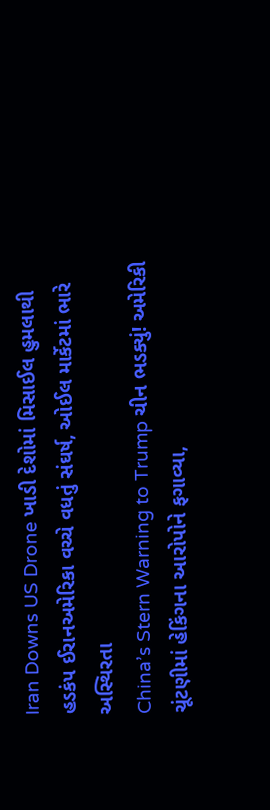Iran Downs US Drone ખાડી દેશોમાં મિસાઈલ હુમલાથી હડકંપ ઈરાનઅમેરિકા વચ્ચે વધતું સંઘર્ષ, ઓઈલ માર્કેટમાં ભારે અસ્થિરતા
China’s Stern Warning to Trump ચીન ભડક્યું! અમેરિકી ચૂંટણીમાં હેકિંગના આરોપોને ફગાવ્યા,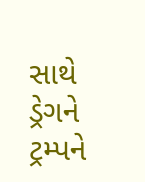સાથે ડ્રેગને ટ્રમ્પને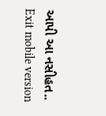આપી આ નસીહત..
Exit mobile version